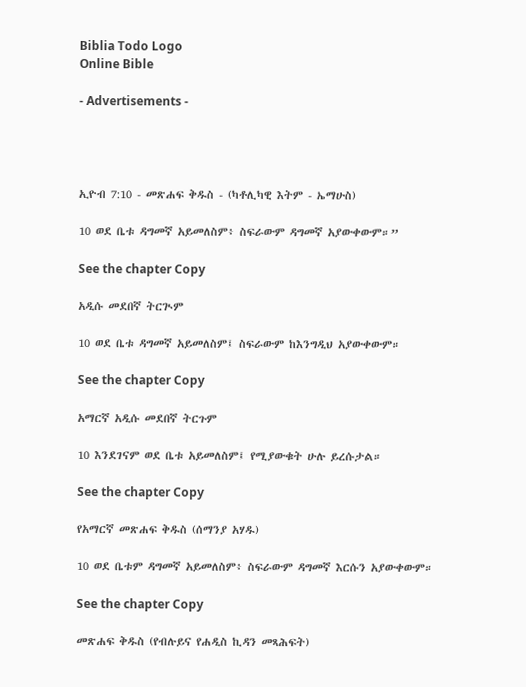Biblia Todo Logo
Online Bible

- Advertisements -




ኢዮብ 7:10 - መጽሐፍ ቅዱስ - (ካቶሊካዊ እትም - ኤማሁስ)

10 ወደ ቤቱ ዳግመኛ አይመለስም፥ ስፍራውም ዳግመኛ አያውቀውም።”

See the chapter Copy

አዲሱ መደበኛ ትርጒም

10 ወደ ቤቱ ዳግመኛ አይመለስም፤ ስፍራውም ከእንግዲህ አያውቀውም።

See the chapter Copy

አማርኛ አዲሱ መደበኛ ትርጉም

10 እንደገናም ወደ ቤቱ አይመለስም፤ የሚያውቁት ሁሉ ይረሱታል።

See the chapter Copy

የአማርኛ መጽሐፍ ቅዱስ (ሰማንያ አሃዱ)

10 ወደ ቤቱም ዳግመኛ አይመለስም፥ ስፍራውም ዳግመኛ እርሱን አያውቀውም።

See the chapter Copy

መጽሐፍ ቅዱስ (የብሉይና የሐዲስ ኪዳን መጻሕፍት)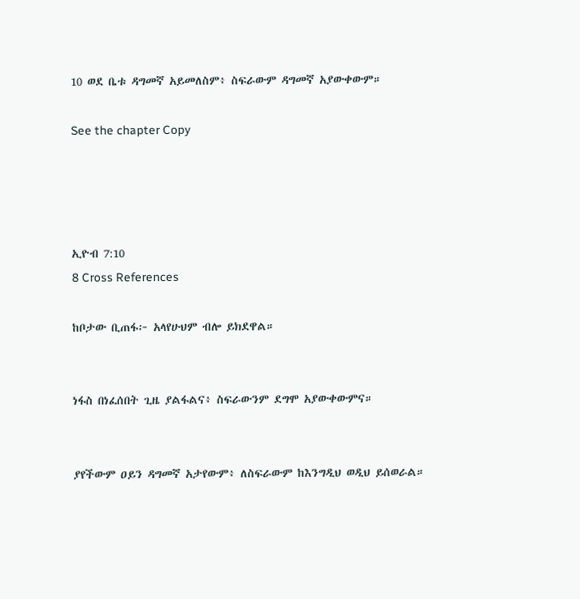10 ወደ ቤቱ ዳግመኛ አይመለስም፥ ስፍራውም ዳግመኛ አያውቀውም።

See the chapter Copy




ኢዮብ 7:10
8 Cross References

ከቦታው ቢጠፋ፦ አላየሁህም ብሎ ይክደዋል።


ነፋስ በነፈሰበት ጊዜ ያልፋልና፥ ስፍራውንም ደግሞ አያውቀውምና።


ያየችውም ዐይን ዳግመኛ አታየውም፥ ለስፍራውም ከእንግዲህ ወዲህ ይሰወራል።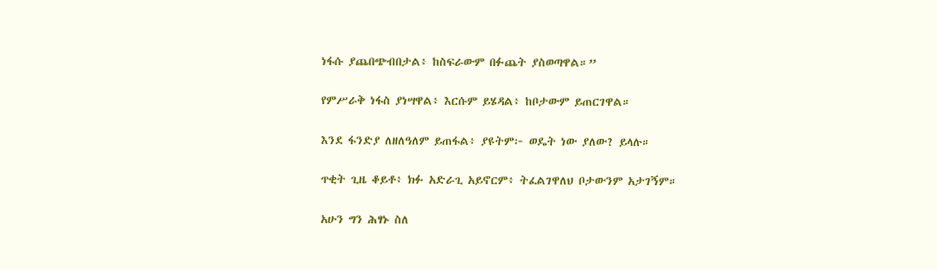ነፋሱ ያጨበጭብበታል፥ ከስፍራውም በፉጨት ያስወጣዋል።”


የምሥራቅ ነፋስ ያነሣዋል፥ እርሱም ይሄዳል፥ ከቦታውም ይጠርገዋል።


እንደ ፋንድያ ለዘለዓለም ይጠፋል፥ ያዩትም፦ ወዴት ነው ያለው? ይላሉ።


ጥቂት ጊዜ ቆይቶ፥ ክፉ አድራጊ አይኖርም፥ ትፈልገዋለህ ቦታውንም አታገኝም።


አሁን ግን ሕፃኑ ስለ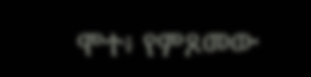ሞተ፥ የምጾመው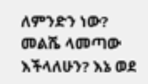ለምንድን ነው? መልሼ ላመጣው እችላለሁን? እኔ ወደ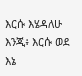እርሱ እሄዳለሁ እንጂ፥ እርሱ ወደ እኔ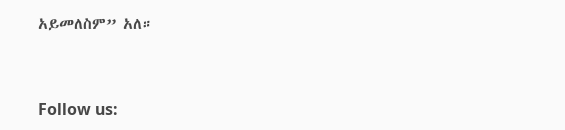አይመለስም” አለ።


Follow us: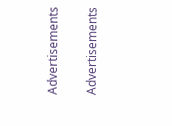Advertisements


Advertisements